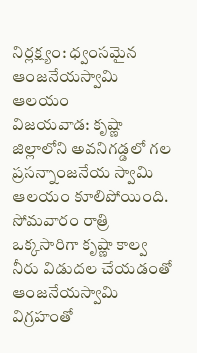నిర్లక్ష్యం: ధ్వంసమైన ఆంజనేయస్వామి ఆలయం
విజయవాడ: కృష్ణా జిల్లాలోని అవనిగడ్డలో గల ప్రసన్నాంజనేయ స్వామి ఆలయం కూలిపోయింది. సోమవారం రాత్రి ఒక్కసారిగా కృష్ణా కాల్వ నీరు విడుదల చేయడంతో ఆంజనేయస్వామి విగ్రహంతో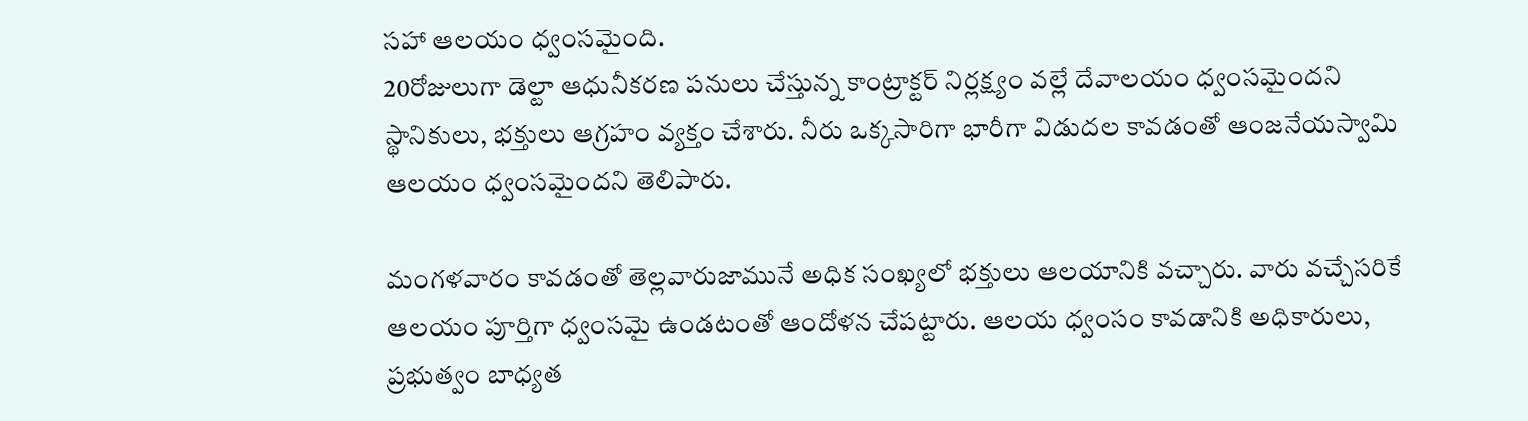సహా ఆలయం ధ్వంసమైంది.
20రోజులుగా డెల్టా ఆధునీకరణ పనులు చేస్తున్న కాంట్రాక్టర్ నిర్లక్ష్యం వల్లే దేవాలయం ధ్వంసమైందని స్థానికులు, భక్తులు ఆగ్రహం వ్యక్తం చేశారు. నీరు ఒక్కసారిగా భారీగా విడుదల కావడంతో ఆంజనేయస్వామి ఆలయం ధ్వంసమైందని తెలిపారు.

మంగళవారం కావడంతో తెల్లవారుజామునే అధిక సంఖ్యలో భక్తులు ఆలయానికి వచ్చారు. వారు వచ్చేసరికే ఆలయం పూర్తిగా ధ్వంసమై ఉండటంతో ఆందోళన చేపట్టారు. ఆలయ ధ్వంసం కావడానికి అధికారులు, ప్రభుత్వం బాధ్యత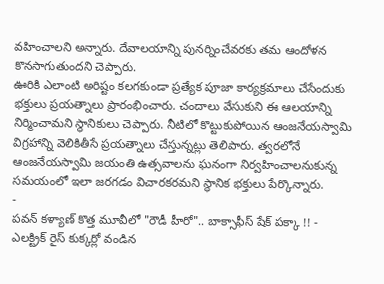వహించాలని అన్నారు. దేవాలయాన్ని పునర్నించేవరకు తమ ఆందోళన కొనసాగుతుందని చెప్పారు.
ఊరికి ఎలాంటి అరిష్టం కలగకుండా ప్రత్యేక పూజా కార్యక్రమాలు చేసేందుకు భక్తులు ప్రయత్నాలు ప్రారంభించారు. చందాలు వేసుకుని ఈ ఆలయాన్ని నిర్మించామని స్థానికులు చెప్పారు. నీటిలో కొట్టుకుపోయిన ఆంజనేయస్వామి విగ్రహాన్ని వెలికితీసే ప్రయత్నాలు చేస్తున్నట్లు తెలిపారు. త్వరలోనే ఆంజనేయస్వామి జయంతి ఉత్సవాలను ఘనంగా నిర్వహించాలనుకున్న సమయంలో ఇలా జరగడం విచారకరమని స్థానిక భక్తులు పేర్కొన్నారు.
-
పవన్ కళ్యాణ్ కొత్త మూవీలో "రౌడీ హీరో".. బాక్సాఫీస్ షేక్ పక్కా !! -
ఎలక్ట్రిక్ రైస్ కుక్కర్లో వండిన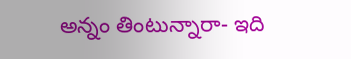అన్నం తింటున్నారా- ఇది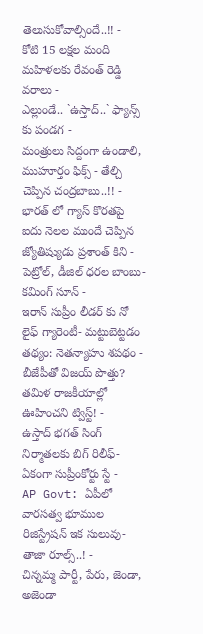తెలుసుకోవాల్సిందే..!! -
కోటి 15 లక్షల మంది మహిళలకు రేవంత్ రెడ్డి వరాలు -
ఎల్లుండే.. `ఉస్తాద్..` ఫ్యాన్స్ కు పండగ -
మంత్రులు సిద్దంగా ఉండాలి, ముహూర్తం ఫిక్స్ - తేల్చి చెప్పిన చంద్రబాబు..!! -
భారత్ లో గ్యాస్ కొరతపై ఐదు నెలల ముందే చెప్పిన జ్యోతిష్యుడు ప్రశాంత్ కిని -
పెట్రోల్, డీజిల్ ధరల బాంబు- కమింగ్ సూన్ -
ఇరాన్ సుప్రీం లీడర్ కు నో లైఫ్ గ్యారెంటీ- మట్టుబెట్టడం తథ్యం: నెతన్యాహు శపథం -
బీజేపీతో విజయ్ పొత్తు? తమిళ రాజకీయాల్లో ఊహించని ట్విస్ట్! -
ఉస్తాద్ భగత్ సింగ్ నిర్మాతలకు బిగ్ రిలీఫ్- ఏకంగా సుప్రీంకోర్టు స్టే -
AP Govt: ఏపీలో వారసత్వ భూముల రిజిస్ట్రేషన్ ఇక సులువు-తాజా రూల్స్..! -
చిన్నమ్మ పార్టీ, పేరు, జెండా, అజెండా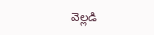వెల్లడి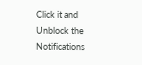Click it and Unblock the Notifications